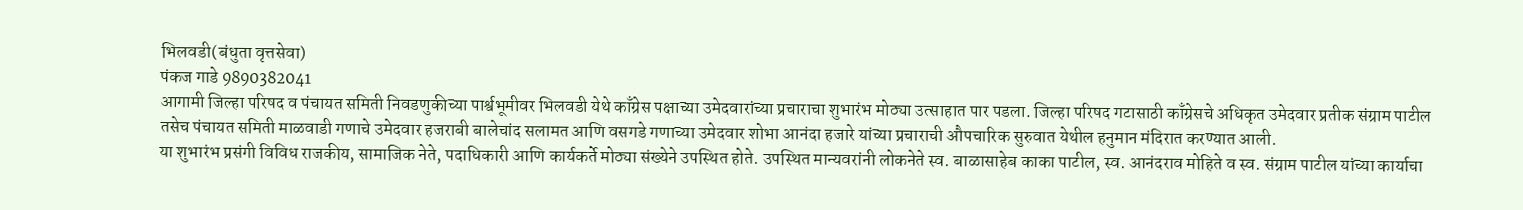भिलवडी(बंधुता वृत्तसेवा)
पंकज गाडे 9890382041
आगामी जिल्हा परिषद व पंचायत समिती निवडणुकीच्या पार्श्वभूमीवर भिलवडी येथे काँग्रेस पक्षाच्या उमेदवारांच्या प्रचाराचा शुभारंभ मोठ्या उत्साहात पार पडला. जिल्हा परिषद गटासाठी काँग्रेसचे अधिकृत उमेदवार प्रतीक संग्राम पाटील तसेच पंचायत समिती माळवाडी गणाचे उमेदवार हजराबी बालेचांद सलामत आणि वसगडे गणाच्या उमेदवार शोभा आनंदा हजारे यांच्या प्रचाराची औपचारिक सुरुवात येथील हनुमान मंदिरात करण्यात आली.
या शुभारंभ प्रसंगी विविध राजकीय, सामाजिक नेते, पदाधिकारी आणि कार्यकर्ते मोठ्या संख्येने उपस्थित होते. उपस्थित मान्यवरांनी लोकनेते स्व. बाळासाहेब काका पाटील, स्व. आनंदराव मोहिते व स्व. संग्राम पाटील यांच्या कार्याचा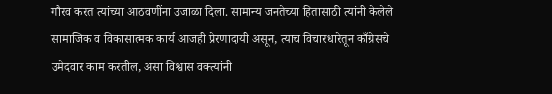गौरव करत त्यांच्या आठवणींना उजाळा दिला. सामान्य जनतेच्या हितासाठी त्यांनी केलेले सामाजिक व विकासात्मक कार्य आजही प्रेरणादायी असून, त्याच विचारधारेतून काँग्रेसचे उमेदवार काम करतील, असा विश्वास वक्त्यांनी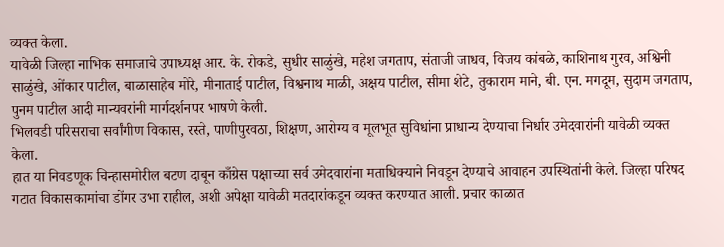व्यक्त केला.
यावेळी जिल्हा नाभिक समाजाचे उपाध्यक्ष आर. के. रोकडे, सुधीर साळुंखे, महेश जगताप, संताजी जाधव, विजय कांबळे, काशिनाथ गुरव, अश्विनी साळुंखे, ओंकार पाटील, बाळासाहेब मोरे, मीनाताई पाटील, विश्वनाथ माळी, अक्षय पाटील, सीमा शेटे, तुकाराम माने, बी. एन. मगदूम, सुदाम जगताप, पुनम पाटील आदी मान्यवरांनी मार्गदर्शनपर भाषणे केली.
भिलवडी परिसराचा सर्वांगीण विकास, रस्ते, पाणीपुरवठा, शिक्षण, आरोग्य व मूलभूत सुविधांना प्राधान्य देण्याचा निर्धार उमेदवारांनी यावेळी व्यक्त केला.
हात या निवडणूक चिन्हासमोरील बटण दाबून काँग्रेस पक्षाच्या सर्व उमेदवारांना मताधिक्याने निवडून देण्याचे आवाहन उपस्थितांनी केले. जिल्हा परिषद गटात विकासकामांचा डोंगर उभा राहील, अशी अपेक्षा यावेळी मतदारांकडून व्यक्त करण्यात आली. प्रचार काळात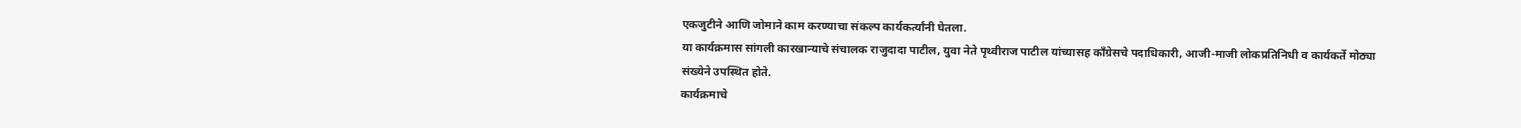एकजुटीने आणि जोमाने काम करण्याचा संकल्प कार्यकर्त्यांनी घेतला.
या कार्यक्रमास सांगली कारखान्याचे संचालक राजुदादा पाटील, युवा नेते पृथ्वीराज पाटील यांच्यासह काँग्रेसचे पदाधिकारी, आजी-माजी लोकप्रतिनिधी व कार्यकर्ते मोठ्या संख्येने उपस्थित होते.
कार्यक्रमाचे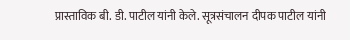प्रास्ताविक बी. डी. पाटील यांनी केले. सूत्रसंचालन दीपक पाटील यांनी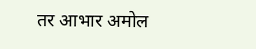तर आभार अमोल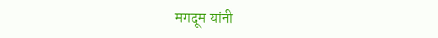मगदूम यांनी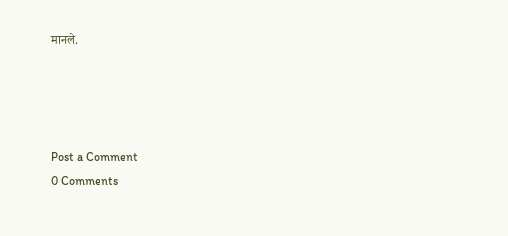मानले.




Post a Comment
0 Comments